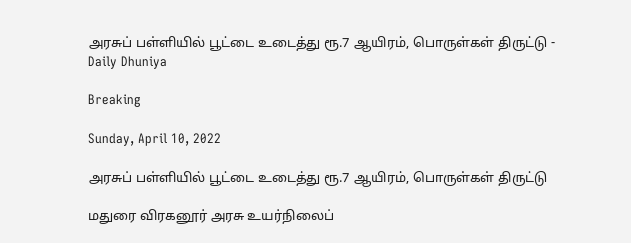அரசுப் பள்ளியில் பூட்டை உடைத்து ரூ.7 ஆயிரம், பொருள்கள் திருட்டு - Daily Dhuniya

Breaking

Sunday, April 10, 2022

அரசுப் பள்ளியில் பூட்டை உடைத்து ரூ.7 ஆயிரம், பொருள்கள் திருட்டு

மதுரை விரகனூர் அரசு உயர்நிலைப்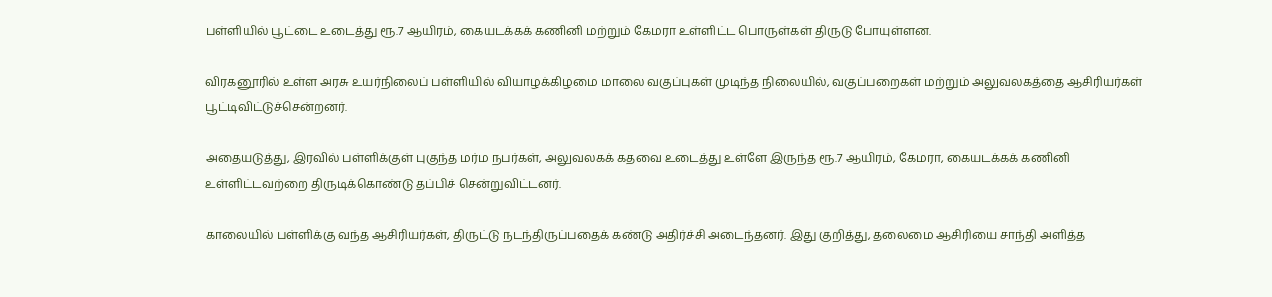பள்ளியில் பூட்டை உடைத்து ரூ.7 ஆயிரம், கையடக்கக் கணினி மற்றும் கேமரா உள்ளிட்ட பொருள்கள் திருடு போயுள்ளன.

விரகனூரில் உள்ள அரசு உயர்நிலைப் பள்ளியில் வியாழக்கிழமை மாலை வகுப்புகள் முடிந்த நிலையில், வகுப்பறைகள் மற்றும் அலுவலகத்தை ஆசிரியர்கள் பூட்டிவிட்டுச்சென்றனர்.

அதையடுத்து, இரவில் பள்ளிக்குள் புகுந்த மர்ம நபர்கள், அலுவலகக் கதவை உடைத்து உள்ளே இருந்த ரூ.7 ஆயிரம், கேமரா, கையடக்கக் கணினி உள்ளிட்டவற்றை திருடிக்கொண்டு தப்பிச் சென்றுவிட்டனர்.

காலையில் பள்ளிக்கு வந்த ஆசிரியர்கள், திருட்டு நடந்திருப்பதைக் கண்டு அதிர்ச்சி அடைந்தனர். இது குறித்து, தலைமை ஆசிரியை சாந்தி அளித்த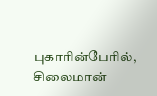புகாரின்பேரில், சிலைமான்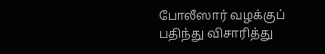போலீஸார் வழக்குப் பதிந்து விசாரித்து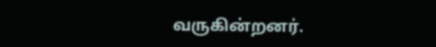வருகின்றனர்.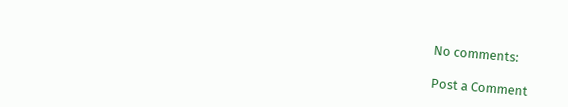No comments:

Post a Comment